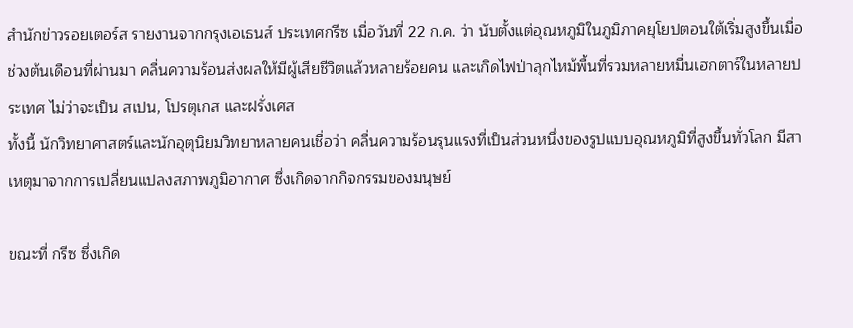สำนักข่าวรอยเตอร์ส รายงานจากกรุงเอเธนส์ ประเทศกรีซ เมื่อวันที่ 22 ก.ค. ว่า นับตั้งแต่อุณหภูมิในภูมิภาคยุโยปตอนใต้เริ่มสูงขึ้นเมื่อช่วงต้นเดือนที่ผ่านมา คลื่นความร้อนส่งผลให้มีผู้เสียชีวิตแล้วหลายร้อยคน และเกิดไฟป่าลุกไหม้พื้นที่รวมหลายหมื่นเฮกตาร์ในหลายประเทศ ไม่ว่าจะเป็น สเปน, โปรตุเกส และฝรั่งเศส
ทั้งนี้ นักวิทยาศาสตร์และนักอุตุนิยมวิทยาหลายคนเชื่อว่า คลื่นความร้อนรุนแรงที่เป็นส่วนหนึ่งของรูปแบบอุณหภูมิที่สูงขึ้นทั่วโลก มีสาเหตุมาจากการเปลี่ยนแปลงสภาพภูมิอากาศ ซึ่งเกิดจากกิจกรรมของมนุษย์

ขณะที่ กรีซ ซึ่งเกิด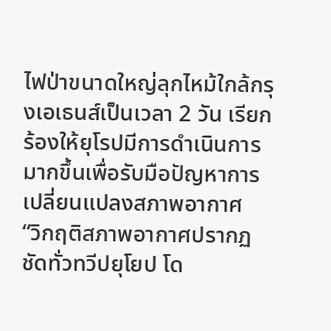ไฟป่าขนาดใหญ่ลุกไหม้ใกล้กรุงเอเธนส์เป็นเวลา 2 วัน เรียกร้องให้ยุโรปมีการดำเนินการมากขึ้นเพื่อรับมือปัญหาการเปลี่ยนแปลงสภาพอากาศ
“วิกฤติสภาพอากาศปรากฏชัดทั่วทวีปยุโยป โด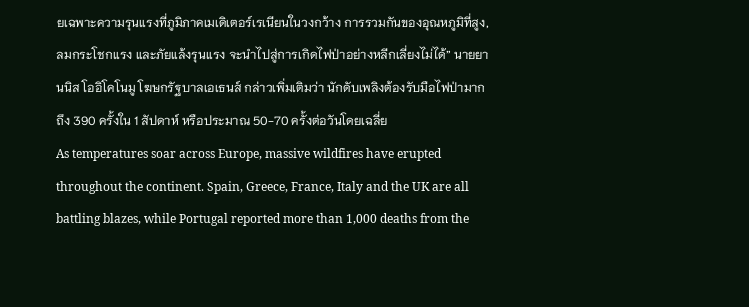ยเฉพาะความรุนแรงที่ภูมิภาคเมเดิเตอร์เรเนียนในวงกว้าง การรวมกันของอุณหภูมิที่สูง, ลมกระโชกแรง และภัยแล้งรุนแรง จะนำไปสู่การเกิดไฟป่าอย่างหลีกเลี่ยงไม่ได้” นายยานนิส โออิโคโนมู โฆษกรัฐบาลเอเธนส์ กล่าวเพิ่มเติมว่า นักดับเพลิงต้องรับมือไฟป่ามากถึง 390 ครั้งใน 1 สัปดาห์ หรือประมาณ 50-70 ครั้งต่อวันโดยเฉลี่ย
As temperatures soar across Europe, massive wildfires have erupted throughout the continent. Spain, Greece, France, Italy and the UK are all battling blazes, while Portugal reported more than 1,000 deaths from the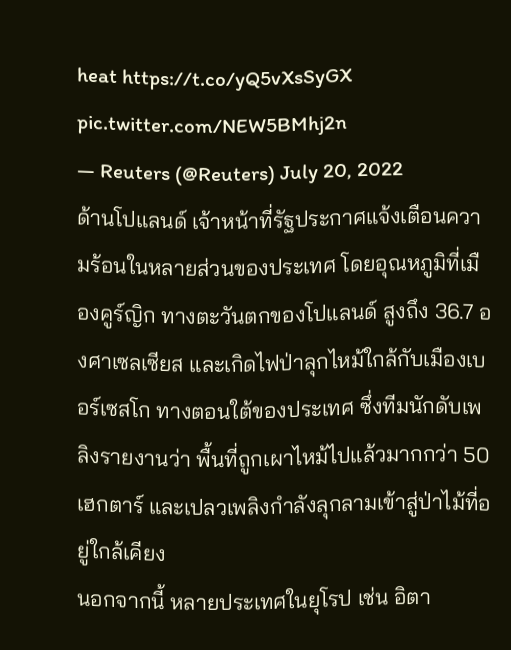heat https://t.co/yQ5vXsSyGX pic.twitter.com/NEW5BMhj2n
— Reuters (@Reuters) July 20, 2022
ด้านโปแลนด์ เจ้าหน้าที่รัฐประกาศแจ้งเตือนความร้อนในหลายส่วนของประเทศ โดยอุณหภูมิที่เมืองคูร์ญิก ทางตะวันตกของโปแลนด์ สูงถึง 36.7 องศาเซลเซียส และเกิดไฟป่าลุกไหม้ใกล้กับเมืองเบอร์เซสโก ทางตอนใต้ของประเทศ ซึ่งทีมนักดับเพลิงรายงานว่า พื้นที่ถูกเผาไหม้ไปแล้วมากกว่า 50 เฮกตาร์ และเปลวเพลิงกำลังลุกลามเข้าสู่ป่าไม้ที่อยู่ใกล้เคียง
นอกจากนี้ หลายประเทศในยุโรป เช่น อิตา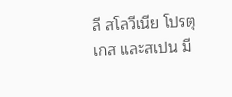ลี สโลวีเนีย โปรตุเกส และสเปน มี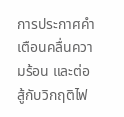การประกาศคำเตือนคลื่นความร้อน และต่อสู้กับวิกฤติไฟ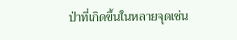ป่าที่เกิดขึ้นในหลายจุดเช่น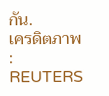กัน.
เครดิตภาพ : REUTERS